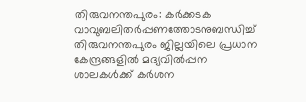തിരുവനന്തപുരം: കർക്കടക വാവുബലിതർപ്പണത്തോടനുബന്ധിച്ച് തിരുവനന്തപുരം ജില്ലയിലെ പ്രധാന കേന്ദ്രങ്ങളിൽ മദ്യവിൽപ്പന ശാലകൾക്ക് കർശന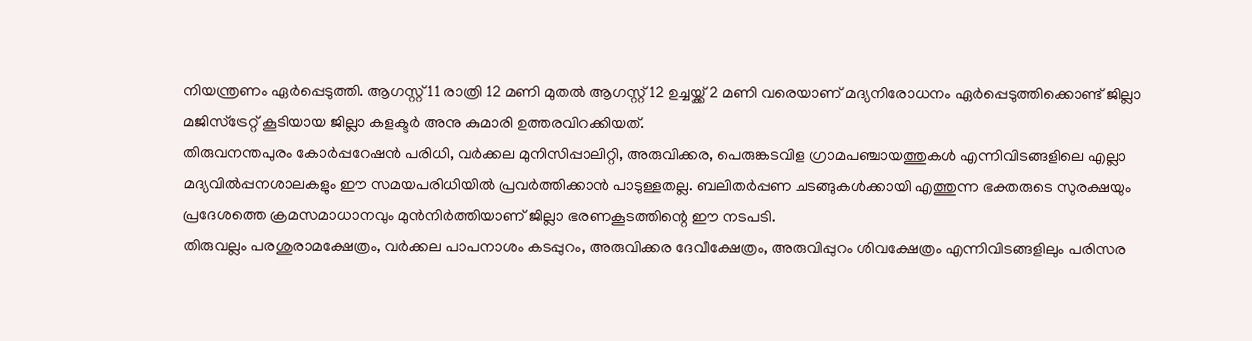നിയന്ത്രണം ഏർപ്പെടുത്തി. ആഗസ്റ്റ് 11 രാത്രി 12 മണി മുതൽ ആഗസ്റ്റ് 12 ഉച്ചയ്ക്ക് 2 മണി വരെയാണ് മദ്യനിരോധനം ഏർപ്പെടുത്തിക്കൊണ്ട് ജില്ലാ മജിസ്ട്രേറ്റ് കൂടിയായ ജില്ലാ കളക്ടർ അനു കുമാരി ഉത്തരവിറക്കിയത്.
തിരുവനന്തപുരം കോർപ്പറേഷൻ പരിധി, വർക്കല മുനിസിപ്പാലിറ്റി, അരുവിക്കര, പെരുങ്കടവിള ഗ്രാമപഞ്ചായത്തുകൾ എന്നിവിടങ്ങളിലെ എല്ലാ മദ്യവിൽപ്പനശാലകളും ഈ സമയപരിധിയിൽ പ്രവർത്തിക്കാൻ പാടുള്ളതല്ല. ബലിതർപ്പണ ചടങ്ങുകൾക്കായി എത്തുന്ന ഭക്തരുടെ സുരക്ഷയും പ്രദേശത്തെ ക്രമസമാധാനവും മുൻനിർത്തിയാണ് ജില്ലാ ഭരണകൂടത്തിന്റെ ഈ നടപടി.
തിരുവല്ലം പരശുരാമക്ഷേത്രം, വർക്കല പാപനാശം കടപ്പുറം, അരുവിക്കര ദേവീക്ഷേത്രം, അരുവിപ്പുറം ശിവക്ഷേത്രം എന്നിവിടങ്ങളിലും പരിസര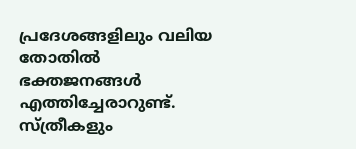പ്രദേശങ്ങളിലും വലിയ തോതിൽ ഭക്തജനങ്ങൾ എത്തിച്ചേരാറുണ്ട്. സ്ത്രീകളും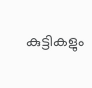കുട്ടികളും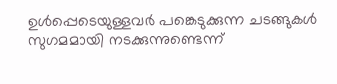ഉൾപ്പെടെയുള്ളവർ പങ്കെടുക്കുന്ന ചടങ്ങുകൾ സുഗമമായി നടക്കുന്നുണ്ടെന്ന്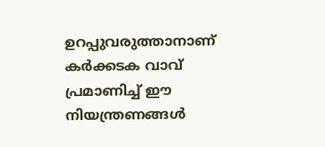ഉറപ്പുവരുത്താനാണ് കർക്കടക വാവ് പ്രമാണിച്ച് ഈ നിയന്ത്രണങ്ങൾ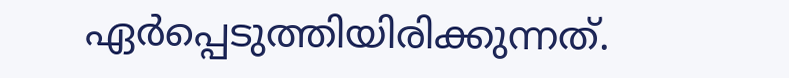ഏർപ്പെടുത്തിയിരിക്കുന്നത്.